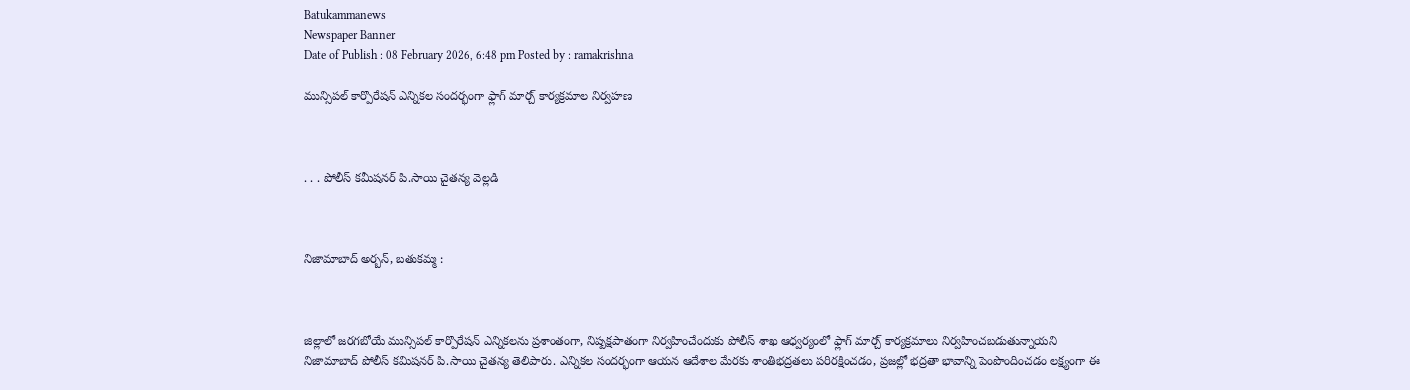Batukammanews
Newspaper Banner
Date of Publish : 08 February 2026, 6:48 pm Posted by : ramakrishna

మున్సిపల్ కార్పొరేషన్ ఎన్నికల సందర్భంగా ఫ్లాగ్ మార్చ్ కార్యక్రమాల నిర్వహణ



. . . పోలీస్ కమీషనర్ పి.సాయి చైతన్య వెల్లడి



నిజామాబాద్ అర్బన్, బతుకమ్మ :



జిల్లాలో జరగబోయే మున్సిపల్ కార్పొరేషన్ ఎన్నికలను ప్రశాంతంగా, నిష్పక్షపాతంగా నిర్వహించేందుకు పోలీస్ శాఖ ఆధ్వర్యంలో ఫ్లాగ్ మార్చ్ కార్యక్రమాలు నిర్వహించబడుతున్నాయని నిజామాబాద్ పోలీస్ కమిషనర్ పి.సాయి చైతన్య తెలిపారు. ఎన్నికల సందర్భంగా ఆయన ఆదేశాల మేరకు శాంతిభద్రతలు పరిరక్షించడం, ప్రజల్లో భద్రతా భావాన్ని పెంపొందించడం లక్ష్యంగా ఈ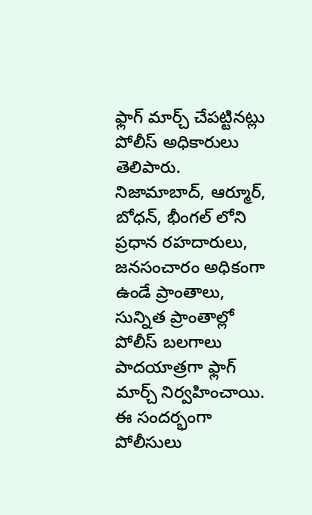ఫ్లాగ్ మార్చ్ చేపట్టినట్లు పోలీస్ అధికారులు తెలిపారు. నిజామాబాద్, ఆర్మూర్, బోధన్, భీంగల్ లోని ప్రధాన రహదారులు, జనసంచారం అధికంగా ఉండే ప్రాంతాలు, సున్నిత ప్రాంతాల్లో పోలీస్ బలగాలు పాదయాత్రగా ఫ్లాగ్ మార్చ్ నిర్వహించాయి. ఈ సందర్భంగా పోలీసులు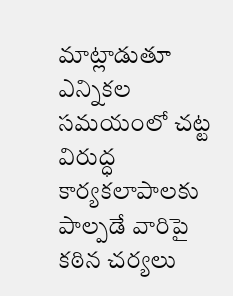మాట్లాడుతూ ఎన్నికల సమయంలో చట్ట విరుద్ధ కార్యకలాపాలకు పాల్పడే వారిపై కఠిన చర్యలు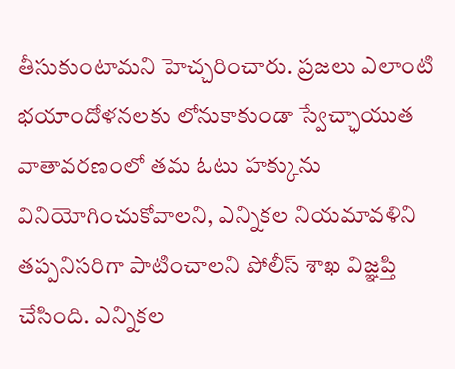తీసుకుంటామని హెచ్చరించారు. ప్రజలు ఎలాంటి భయాందోళనలకు లోనుకాకుండా స్వేచ్ఛాయుత వాతావరణంలో తమ ఓటు హక్కును వినియోగించుకోవాలని, ఎన్నికల నియమావళిని తప్పనిసరిగా పాటించాలని పోలీస్ శాఖ విజ్ఞప్తి చేసింది. ఎన్నికల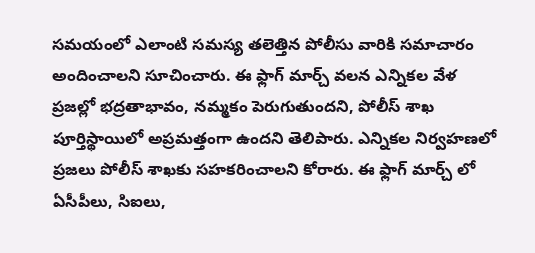సమయంలో ఎలాంటి సమస్య తలెత్తిన పోలీసు వారికి సమాచారం అందించాలని సూచించారు. ఈ ఫ్లాగ్ మార్చ్ వలన ఎన్నికల వేళ ప్రజల్లో భద్రతాభావం, నమ్మకం పెరుగుతుందని, పోలీస్ శాఖ పూర్తిస్థాయిలో అప్రమత్తంగా ఉందని తెలిపారు. ఎన్నికల నిర్వహణలో ప్రజలు పోలీస్ శాఖకు సహకరించాలని కోరారు. ఈ ఫ్లాగ్ మార్చ్ లో ఏసీపీలు, సిఐలు,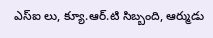ఎస్ఐ లు, క్యూ.ఆర్.టి సిబ్బంది, ఆర్ముడు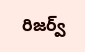రిజర్వ్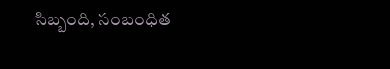సిబ్బంది, సంబంధిత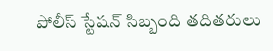పోలీస్ స్టేషన్ సిబ్బంది తదితరులు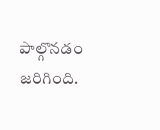పాల్గొనడం జరిగింది.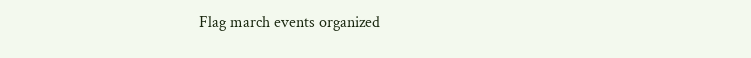Flag march events organized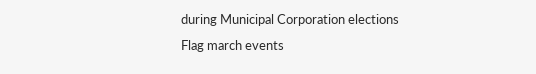during Municipal Corporation elections
Flag march events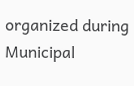organized during Municipal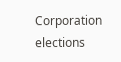Corporation elections